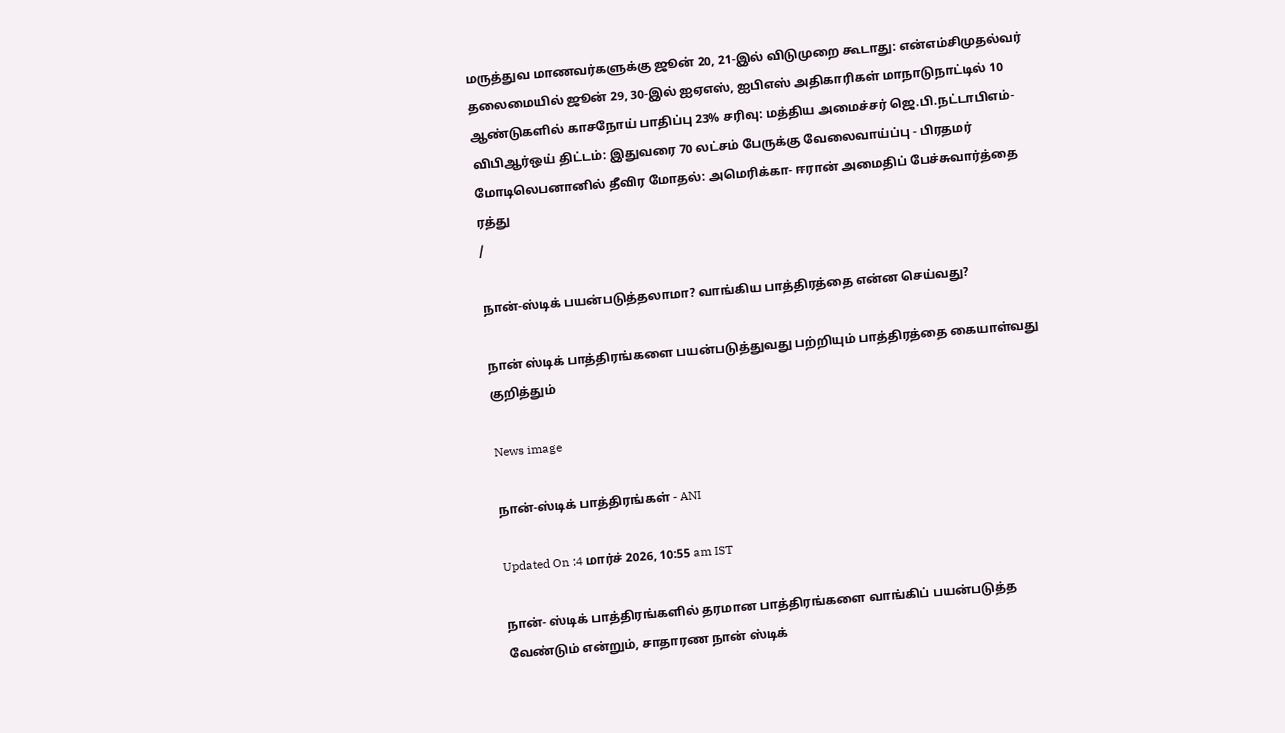மருத்துவ மாணவர்களுக்கு ஜூன் 20, 21-இல் விடுமுறை கூடாது: என்எம்சிமுதல்வர் தலைமையில் ஜூன் 29, 30-இல் ஐஏஎஸ், ஐபிஎஸ் அதிகாரிகள் மாநாடுநாட்டில் 10 ஆண்டுகளில் காசநோய் பாதிப்பு 23% சரிவு: மத்திய அமைச்சர் ஜெ.பி.நட்டாபிஎம்-விபிஆர்ஒய் திட்டம்: இதுவரை 70 லட்சம் பேருக்கு வேலைவாய்ப்பு - பிரதமர் மோடிலெபனானில் தீவிர மோதல்: அமெரிக்கா- ஈரான் அமைதிப் பேச்சுவார்த்தை ரத்து
/

நான்-ஸ்டிக் பயன்படுத்தலாமா? வாங்கிய பாத்திரத்தை என்ன செய்வது?

நான் ஸ்டிக் பாத்திரங்களை பயன்படுத்துவது பற்றியும் பாத்திரத்தை கையாள்வது குறித்தும்

News image

நான்-ஸ்டிக் பாத்திரங்கள் - ANI

Updated On :4 மார்ச் 2026, 10:55 am IST

நான்- ஸ்டிக் பாத்திரங்களில் தரமான பாத்திரங்களை வாங்கிப் பயன்படுத்த வேண்டும் என்றும், சாதாரண நான் ஸ்டிக்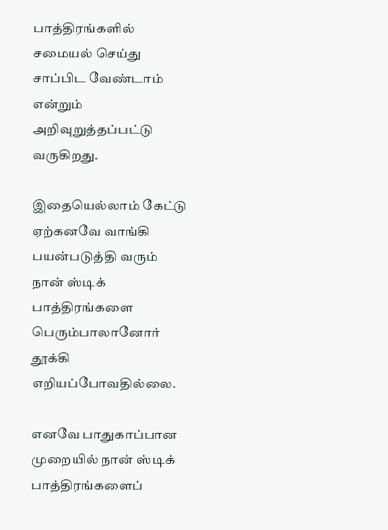பாத்திரங்களில் சமையல் செய்து சாப்பிட வேண்டாம் என்றும் அறிவுறுத்தப்பட்டு வருகிறது.

இதையெல்லாம் கேட்டு ஏற்கனவே வாங்கி பயன்படுத்தி வரும் நான் ஸ்டிக் பாத்திரங்களை பெரும்பாலானோர் தூக்கி எறியப்போவதில்லை.

எனவே பாதுகாப்பான முறையில் நான் ஸ்டிக் பாத்திரங்களைப்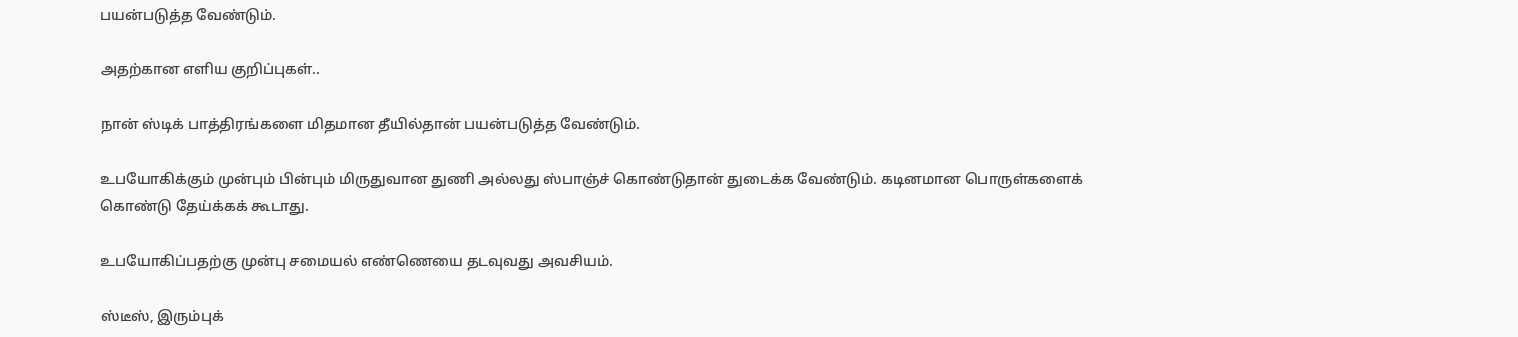பயன்படுத்த வேண்டும்.

அதற்கான எளிய குறிப்புகள்..

நான் ஸ்டிக் பாத்திரங்களை மிதமான தீயில்தான் பயன்படுத்த வேண்டும்.

உபயோகிக்கும் முன்பும் பின்பும் மிருதுவான துணி அல்லது ஸ்பாஞ்ச் கொண்டுதான் துடைக்க வேண்டும். கடினமான பொருள்களைக் கொண்டு தேய்க்கக் கூடாது.

உபயோகிப்பதற்கு முன்பு சமையல் எண்ணெயை தடவுவது அவசியம்.

ஸ்டீஸ், இரும்புக்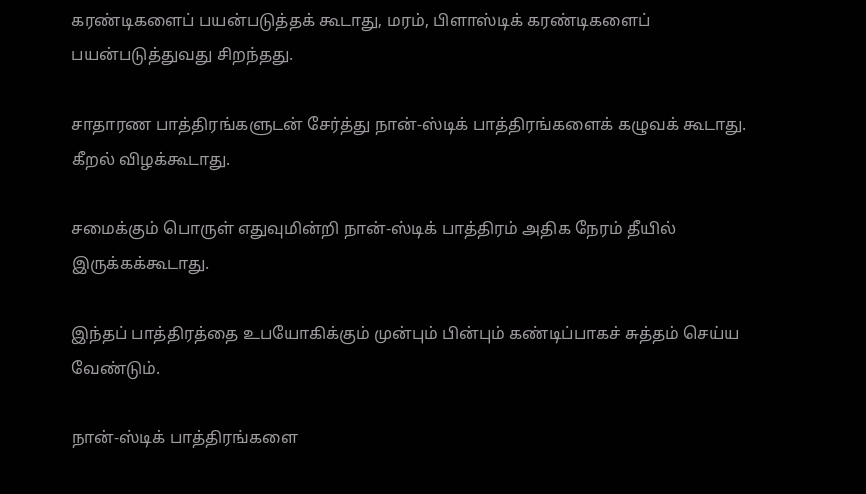கரண்டிகளைப் பயன்படுத்தக் கூடாது, மரம், பிளாஸ்டிக் கரண்டிகளைப் பயன்படுத்துவது சிறந்தது.

சாதாரண பாத்திரங்களுடன் சேர்த்து நான்-ஸ்டிக் பாத்திரங்களைக் கழுவக் கூடாது. கீறல் விழக்கூடாது.

சமைக்கும் பொருள் எதுவுமின்றி நான்-ஸ்டிக் பாத்திரம் அதிக நேரம் தீயில் இருக்கக்கூடாது.

இந்தப் பாத்திரத்தை உபயோகிக்கும் முன்பும் பின்பும் கண்டிப்பாகச் சுத்தம் செய்ய வேண்டும்.

நான்-ஸ்டிக் பாத்திரங்களை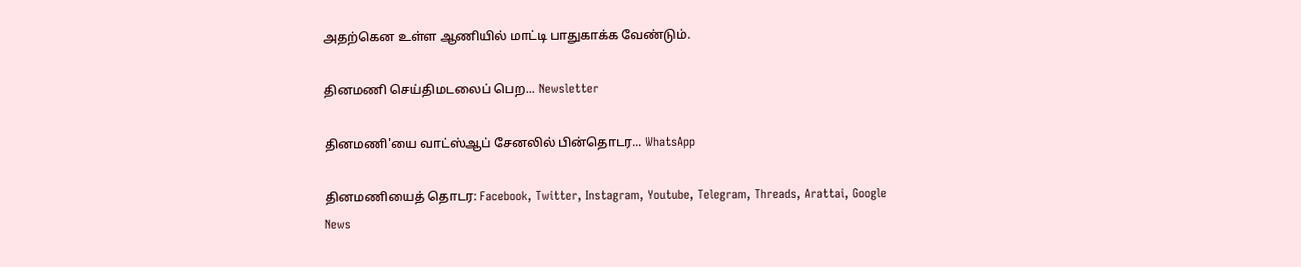அதற்கென உள்ள ஆணியில் மாட்டி பாதுகாக்க வேண்டும்.

தினமணி செய்திமடலைப் பெற... Newsletter

தினமணி'யை வாட்ஸ்ஆப் சேனலில் பின்தொடர... WhatsApp

தினமணியைத் தொடர: Facebook, Twitter, Instagram, Youtube, Telegram, Threads, Arattai, Google News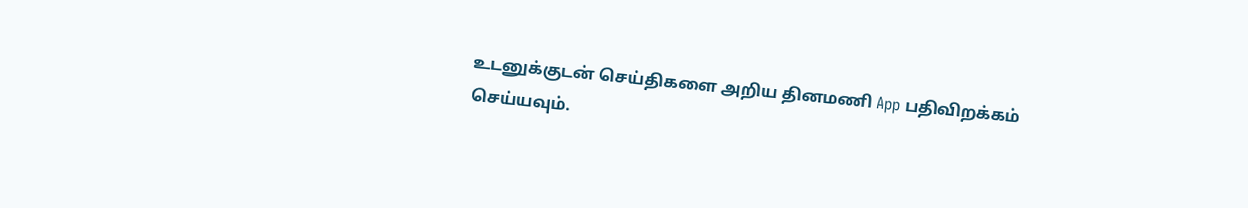உடனுக்குடன் செய்திகளை அறிய தினமணி App பதிவிறக்கம் செய்யவும்.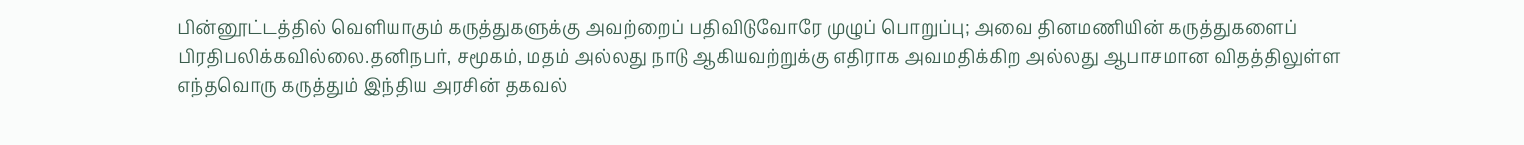பின்னூட்டத்தில் வெளியாகும் கருத்துகளுக்கு அவற்றைப் பதிவிடுவோரே முழுப் பொறுப்பு; அவை தினமணியின் கருத்துகளைப் பிரதிபலிக்கவில்லை.தனிநபர், சமூகம், மதம் அல்லது நாடு ஆகியவற்றுக்கு எதிராக அவமதிக்கிற அல்லது ஆபாசமான விதத்திலுள்ள எந்தவொரு கருத்தும் இந்திய அரசின் தகவல்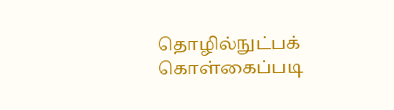தொழில்நுட்பக் கொள்கைப்படி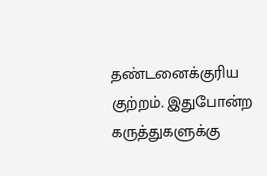தண்டனைக்குரிய குற்றம். இதுபோன்ற கருத்துகளுக்கு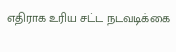எதிராக உரிய சட்ட நடவடிக்கை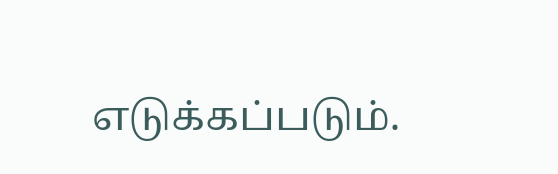எடுக்கப்படும்.